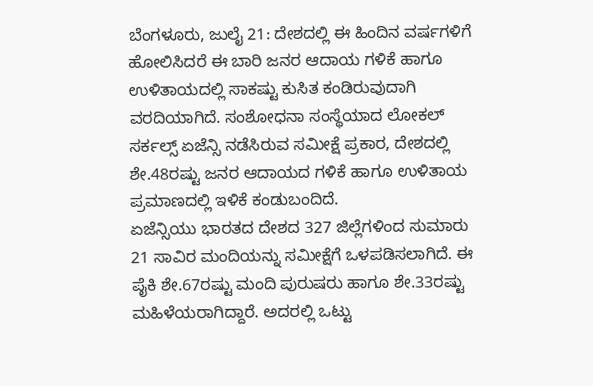ಬೆಂಗಳೂರು, ಜುಲೈ 21: ದೇಶದಲ್ಲಿ ಈ ಹಿಂದಿನ ವರ್ಷಗಳಿಗೆ ಹೋಲಿಸಿದರೆ ಈ ಬಾರಿ ಜನರ ಆದಾಯ ಗಳಿಕೆ ಹಾಗೂ ಉಳಿತಾಯದಲ್ಲಿ ಸಾಕಷ್ಟು ಕುಸಿತ ಕಂಡಿರುವುದಾಗಿ ವರದಿಯಾಗಿದೆ. ಸಂಶೋಧನಾ ಸಂಸ್ಥೆಯಾದ ಲೋಕಲ್ ಸರ್ಕಲ್ಸ್ ಏಜೆನ್ಸಿ ನಡೆಸಿರುವ ಸಮೀಕ್ಷೆ ಪ್ರಕಾರ, ದೇಶದಲ್ಲಿ ಶೇ.48ರಷ್ಟು ಜನರ ಆದಾಯದ ಗಳಿಕೆ ಹಾಗೂ ಉಳಿತಾಯ ಪ್ರಮಾಣದಲ್ಲಿ ಇಳಿಕೆ ಕಂಡುಬಂದಿದೆ.
ಏಜೆನ್ಸಿಯು ಭಾರತದ ದೇಶದ 327 ಜಿಲ್ಲೆಗಳಿಂದ ಸುಮಾರು 21 ಸಾವಿರ ಮಂದಿಯನ್ನು ಸಮೀಕ್ಷೆಗೆ ಒಳಪಡಿಸಲಾಗಿದೆ. ಈ ಪೈಕಿ ಶೇ.67ರಷ್ಟು ಮಂದಿ ಪುರುಷರು ಹಾಗೂ ಶೇ.33ರಷ್ಟು ಮಹಿಳೆಯರಾಗಿದ್ದಾರೆ. ಅದರಲ್ಲಿ ಒಟ್ಟು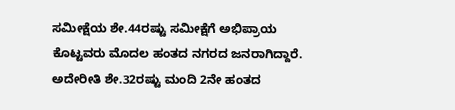ಸಮೀಕ್ಷೆಯ ಶೇ.44ರಷ್ಟು ಸಮೀಕ್ಷೆಗೆ ಅಭಿಪ್ರಾಯ ಕೊಟ್ಟವರು ಮೊದಲ ಹಂತದ ನಗರದ ಜನರಾಗಿದ್ದಾರೆ. ಅದೇರೀತಿ ಶೇ.32ರಷ್ಟು ಮಂದಿ 2ನೇ ಹಂತದ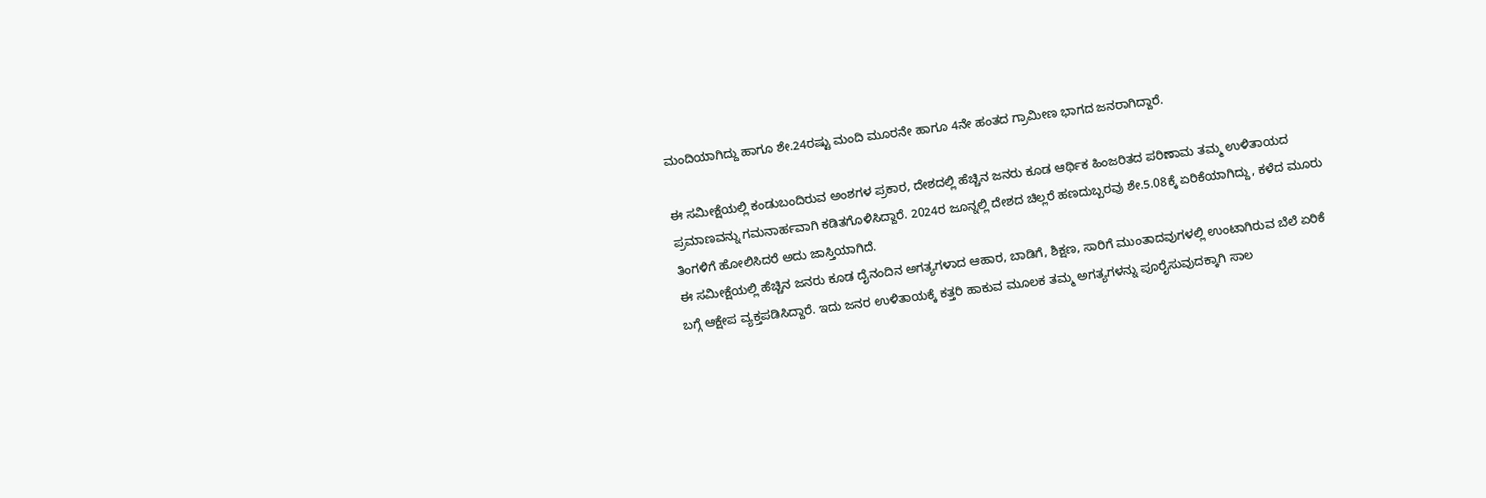ಮಂದಿಯಾಗಿದ್ದು ಹಾಗೂ ಶೇ.24ರಷ್ಟು ಮಂದಿ ಮೂರನೇ ಹಾಗೂ 4ನೇ ಹಂತದ ಗ್ರಾಮೀಣ ಭಾಗದ ಜನರಾಗಿದ್ದಾರೆ.

ಈ ಸಮೀಕ್ಷೆಯಲ್ಲಿ ಕಂಡುಬಂದಿರುವ ಅಂಶಗಳ ಪ್ರಕಾರ, ದೇಶದಲ್ಲಿ ಹೆಚ್ಚಿನ ಜನರು ಕೂಡ ಆರ್ಥಿಕ ಹಿಂಜರಿತದ ಪರಿಣಾಮ ತಮ್ಮ ಉಳಿತಾಯದ ಪ್ರಮಾಣವನ್ನು ಗಮನಾರ್ಹವಾಗಿ ಕಡಿತಗೊಳಿಸಿದ್ದಾರೆ. 2024ರ ಜೂನ್ನಲ್ಲಿ ದೇಶದ ಚಿಲ್ಲರೆ ಹಣದುಬ್ಬರವು ಶೇ.5.08ಕ್ಕೆ ಏರಿಕೆಯಾಗಿದ್ದು, ಕಳೆದ ಮೂರು ತಿಂಗಳಿಗೆ ಹೋಲಿಸಿದರೆ ಅದು ಜಾಸ್ತಿಯಾಗಿದೆ.
ಈ ಸಮೀಕ್ಷೆಯಲ್ಲಿ ಹೆಚ್ಚಿನ ಜನರು ಕೂಡ ದೈನಂದಿನ ಅಗತ್ಯಗಳಾದ ಆಹಾರ, ಬಾಡಿಗೆ, ಶಿಕ್ಷಣ, ಸಾರಿಗೆ ಮುಂತಾದವುಗಳಲ್ಲಿ ಉಂಟಾಗಿರುವ ಬೆಲೆ ಏರಿಕೆ ಬಗ್ಗೆ ಆಕ್ಷೇಪ ವ್ಯಕ್ತಪಡಿಸಿದ್ದಾರೆ. ಇದು ಜನರ ಉಳಿತಾಯಕ್ಕೆ ಕತ್ತರಿ ಹಾಕುವ ಮೂಲಕ ತಮ್ಮ ಅಗತ್ಯಗಳನ್ನು ಪೂರೈಸುವುದಕ್ಕಾಗಿ ಸಾಲ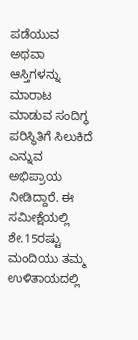ಪಡೆಯುವ ಅಥವಾ ಆಸ್ತಿಗಳನ್ನು ಮಾರಾಟ ಮಾಡುವ ಸಂದಿಗ್ಧ ಪರಿಸ್ಥಿತಿಗೆ ಸಿಲುಕಿದೆ ಎನ್ನುವ ಅಭಿಪ್ರಾಯ ನೀಡಿದ್ದಾರೆ. ಈ ಸಮೀಕ್ಷೆಯಲ್ಲಿ ಶೇ.15ರಷ್ಟು ಮಂದಿಯು ತಮ್ಮ ಉಳಿತಾಯದಲ್ಲಿ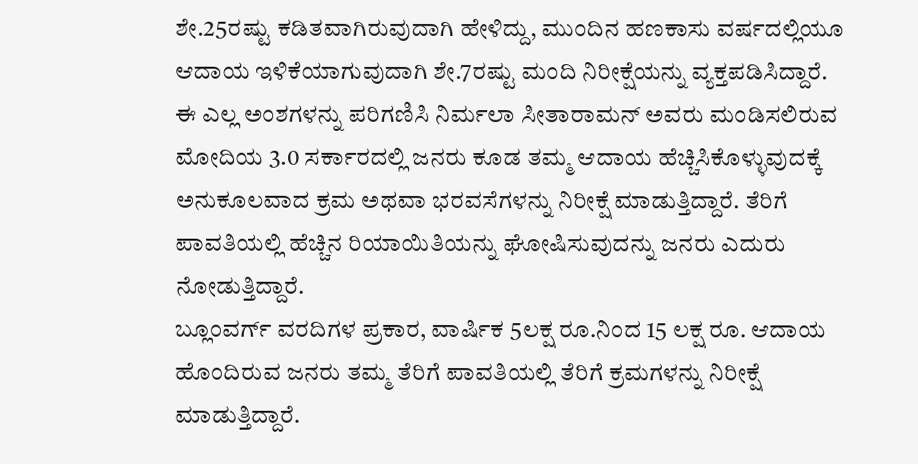ಶೇ.25ರಷ್ಟು ಕಡಿತವಾಗಿರುವುದಾಗಿ ಹೇಳಿದ್ದು, ಮುಂದಿನ ಹಣಕಾಸು ವರ್ಷದಲ್ಲಿಯೂ ಆದಾಯ ಇಳಿಕೆಯಾಗುವುದಾಗಿ ಶೇ.7ರಷ್ಟು ಮಂದಿ ನಿರೀಕ್ಷೆಯನ್ನು ವ್ಯಕ್ತಪಡಿಸಿದ್ದಾರೆ.
ಈ ಎಲ್ಲ ಅಂಶಗಳನ್ನು ಪರಿಗಣಿಸಿ ನಿರ್ಮಲಾ ಸೀತಾರಾಮನ್ ಅವರು ಮಂಡಿಸಲಿರುವ ಮೋದಿಯ 3.0 ಸರ್ಕಾರದಲ್ಲಿ ಜನರು ಕೂಡ ತಮ್ಮ ಆದಾಯ ಹೆಚ್ಚಿಸಿಕೊಳ್ಳುವುದಕ್ಕೆ ಅನುಕೂಲವಾದ ಕ್ರಮ ಅಥವಾ ಭರವಸೆಗಳನ್ನು ನಿರೀಕ್ಷೆ ಮಾಡುತ್ತಿದ್ದಾರೆ. ತೆರಿಗೆ ಪಾವತಿಯಲ್ಲಿ ಹೆಚ್ಚಿನ ರಿಯಾಯಿತಿಯನ್ನು ಘೋಷಿಸುವುದನ್ನು ಜನರು ಎದುರು ನೋಡುತ್ತಿದ್ದಾರೆ.
ಬ್ಲೂಂವರ್ಗ್ ವರದಿಗಳ ಪ್ರಕಾರ, ವಾರ್ಷಿಕ 5ಲಕ್ಷ ರೂ.ನಿಂದ 15 ಲಕ್ಷ ರೂ. ಆದಾಯ ಹೊಂದಿರುವ ಜನರು ತಮ್ಮ ತೆರಿಗೆ ಪಾವತಿಯಲ್ಲಿ ತೆರಿಗೆ ಕ್ರಮಗಳನ್ನು ನಿರೀಕ್ಷೆ ಮಾಡುತ್ತಿದ್ದಾರೆ.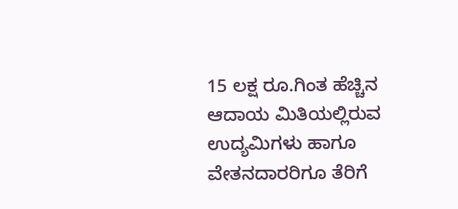15 ಲಕ್ಷ ರೂ.ಗಿಂತ ಹೆಚ್ಚಿನ ಆದಾಯ ಮಿತಿಯಲ್ಲಿರುವ ಉದ್ಯಮಿಗಳು ಹಾಗೂ ವೇತನದಾರರಿಗೂ ತೆರಿಗೆ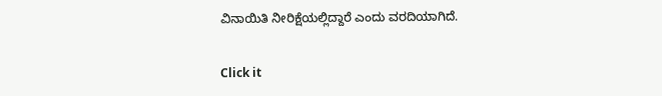ವಿನಾಯಿತಿ ನೀರಿಕ್ಷೆಯಲ್ಲಿದ್ದಾರೆ ಎಂದು ವರದಿಯಾಗಿದೆ.


Click it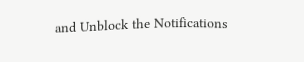and Unblock the Notifications